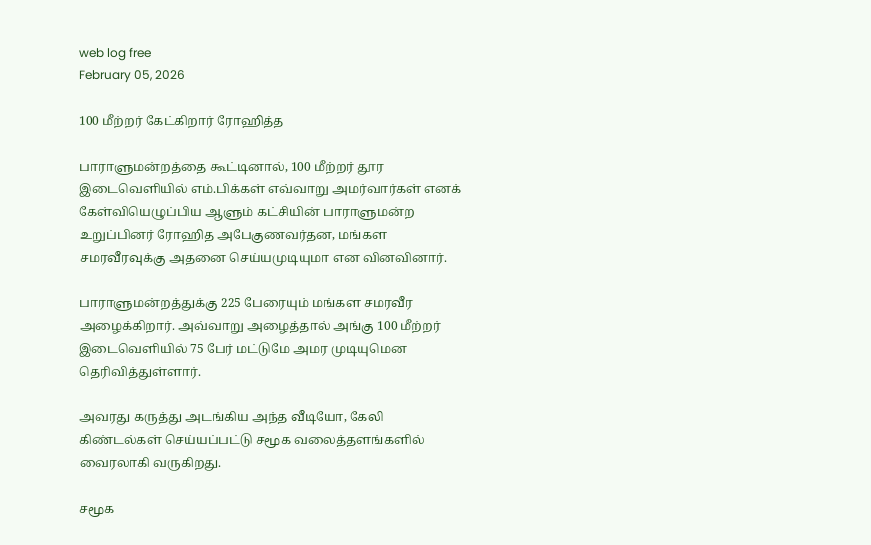web log free
February 05, 2026

100 மீற்றர் கேட்கிறார் ரோஹித்த

பாராளுமன்றத்தை கூட்டினால், 100 மீற்றர் தூர இடைவெளியில் எம்.பிக்கள் எவ்வாறு அமர்வார்கள் எனக் கேள்வியெழுப்பிய ஆளும் கட்சியின் பாராளுமன்ற உறுப்பினர் ரோஹித அபேகுணவர்தன, மங்கள சமரவீரவுக்கு அதனை செய்யமுடியுமா என வினவினார்.

பாராளுமன்றத்துக்கு 225 பேரையும் மங்கள சமரவீர அழைக்கிறார். அவ்வாறு அழைத்தால் அங்கு 100 மீற்றர் இடைவெளியில் 75 பேர் மட்டுமே அமர முடியுமென தெரிவித்துள்ளார்.

அவரது கருத்து அடங்கிய அந்த வீடியோ, கேலி கிண்டல்கள் செய்யப்பட்டு சமூக வலைத்தளங்களில் வைரலாகி வருகிறது.

சமூக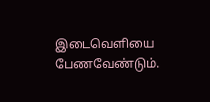இடைவெளியை பேணவேண்டும்.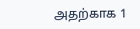அதற்காக 1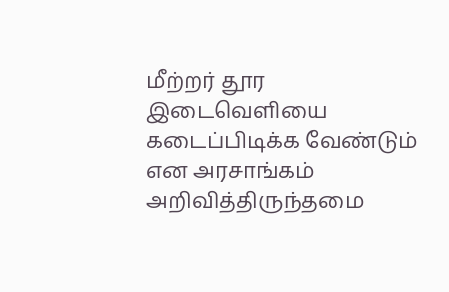மீற்றர் தூர இடைவெளியை கடைப்பிடிக்க வேண்டும் என அரசாங்கம் அறிவித்திருந்தமை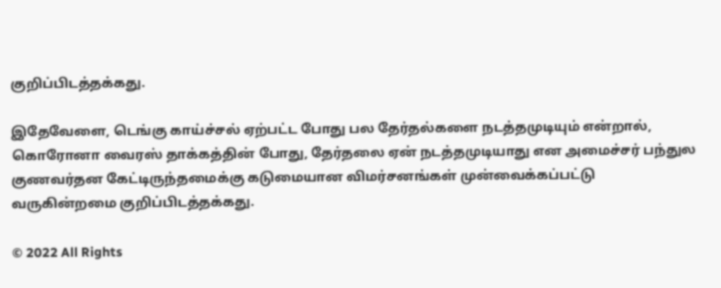குறிப்பிடத்தக்கது.

இதேவேளை, டெங்கு காய்ச்சல் ஏற்பட்ட போது பல தேர்தல்களை நடத்தமுடியும் என்றால், கொரோனா வைரஸ் தாக்கத்தின் போது, தேர்தலை ஏன் நடத்தமுடியாது என அமைச்சர் பந்துல குணவர்தன கேட்டிருந்தமைக்கு கடுமையான விமர்சனங்கள் முன்வைக்கப்பட்டு வருகின்றமை குறிப்பிடத்தக்கது.

© 2022 All Rights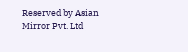Reserved by Asian Mirror Pvt. Ltd